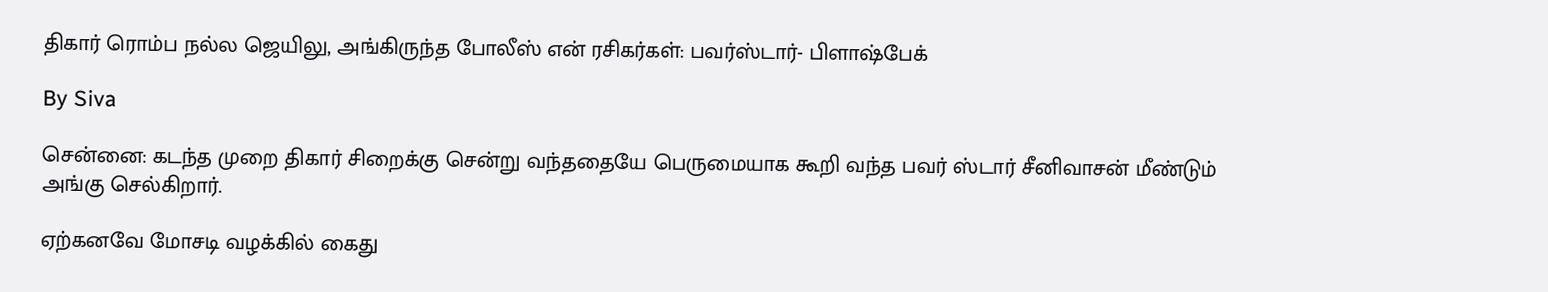திகார் ரொம்ப நல்ல ஜெயிலு, அங்கிருந்த போலீஸ் என் ரசிகர்கள்: பவர்ஸ்டார்- பிளாஷ்பேக்

By Siva

சென்னை: கடந்த முறை திகார் சிறைக்கு சென்று வந்ததையே பெருமையாக கூறி வந்த பவர் ஸ்டார் சீனிவாசன் மீண்டும் அங்கு செல்கிறார்.

ஏற்கனவே மோசடி வழக்கில் கைது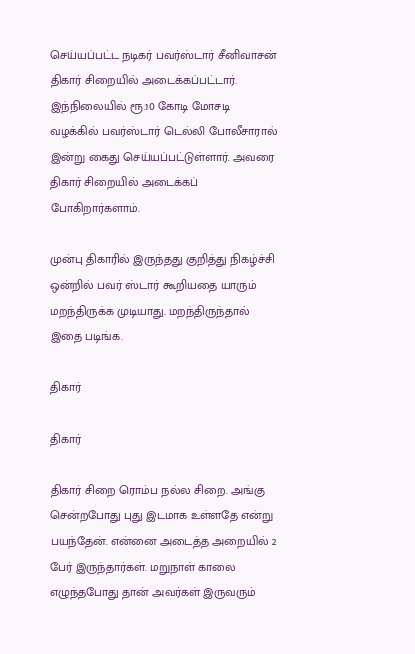செய்யப்பட்ட நடிகர் பவர்ஸ்டார் சீனிவாசன் திகார் சிறையில் அடைக்கப்பட்டார். இந்நிலையில் ரூ.10 கோடி மோசடி வழக்கில் பவர்ஸ்டார் டெல்லி போலீசாரால் இன்று கைது செய்யப்பட்டுள்ளார். அவரை திகார் சிறையில் அடைக்கப் போகிறார்களாம்.

முன்பு திகாரில் இருந்தது குறித்து நிகழ்ச்சி ஒன்றில் பவர் ஸ்டார் கூறியதை யாரும் மறந்திருக்க முடியாது. மறந்திருந்தால் இதை படிங்க.

திகார்

திகார்

திகார் சிறை ரொம்ப நல்ல சிறை. அங்கு சென்றபோது புது இடமாக உள்ளதே என்று பயந்தேன். என்னை அடைத்த அறையில் 2 பேர் இருந்தார்கள். மறுநாள் காலை எழுந்தபோது தான் அவர்கள் இருவரும்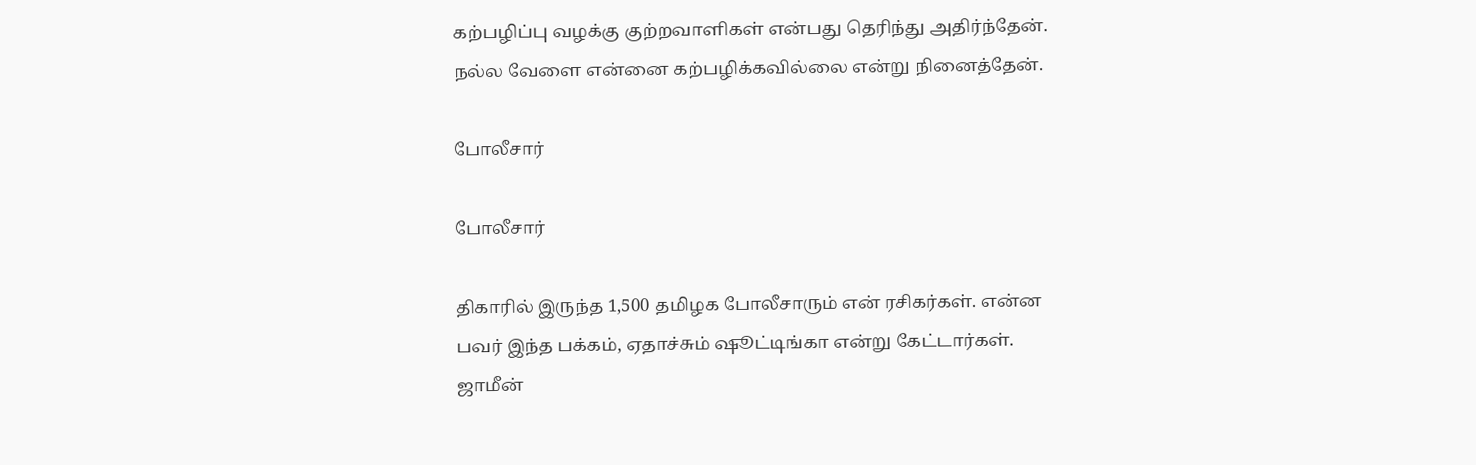கற்பழிப்பு வழக்கு குற்றவாளிகள் என்பது தெரிந்து அதிர்ந்தேன். நல்ல வேளை என்னை கற்பழிக்கவில்லை என்று நினைத்தேன்.

போலீசார்

போலீசார்

திகாரில் இருந்த 1,500 தமிழக போலீசாரும் என் ரசிகர்கள். என்ன பவர் இந்த பக்கம், ஏதாச்சும் ஷூட்டிங்கா என்று கேட்டார்கள். ஜாமீன்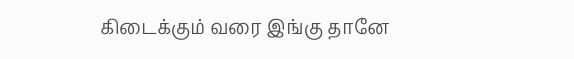கிடைக்கும் வரை இங்கு தானே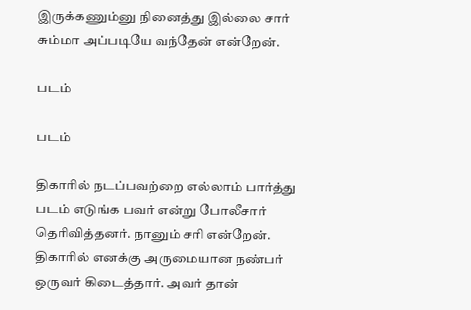இருக்கணும்னு நினைத்து இல்லை சார் சும்மா அப்படியே வந்தேன் என்றேன்.

படம்

படம்

திகாரில் நடப்பவற்றை எல்லாம் பார்த்து படம் எடுங்க பவர் என்று போலீசார் தெரிவித்தனர். நானும் சரி என்றேன். திகாரில் எனக்கு அருமையான நண்பர் ஒருவர் கிடைத்தார். அவர் தான்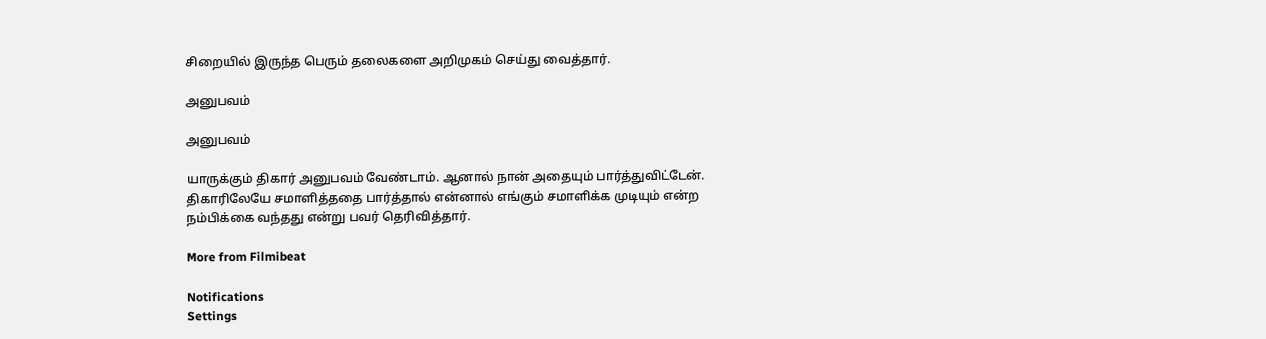சிறையில் இருந்த பெரும் தலைகளை அறிமுகம் செய்து வைத்தார்.

அனுபவம்

அனுபவம்

யாருக்கும் திகார் அனுபவம் வேண்டாம். ஆனால் நான் அதையும் பார்த்துவிட்டேன். திகாரிலேயே சமாளித்ததை பார்த்தால் என்னால் எங்கும் சமாளிக்க முடியும் என்ற நம்பிக்கை வந்தது என்று பவர் தெரிவித்தார்.

More from Filmibeat

Notifications
Settings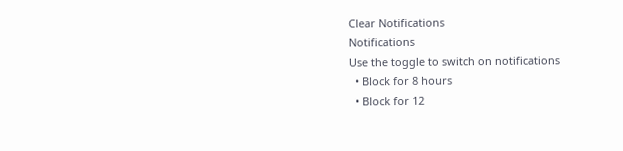Clear Notifications
Notifications
Use the toggle to switch on notifications
  • Block for 8 hours
  • Block for 12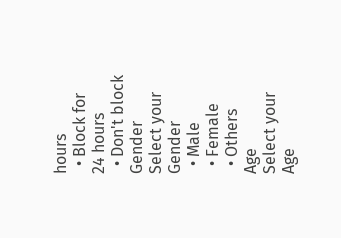hours
  • Block for 24 hours
  • Don't block
Gender
Select your Gender
  • Male
  • Female
  • Others
Age
Select your Age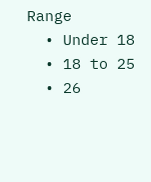Range
  • Under 18
  • 18 to 25
  • 26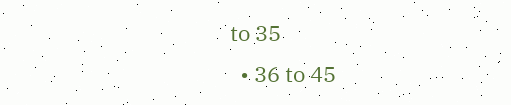to 35
  • 36 to 45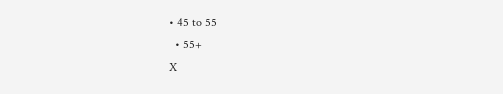• 45 to 55
  • 55+
X